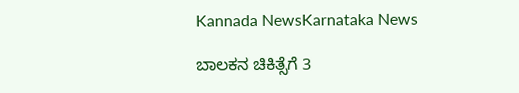Kannada NewsKarnataka News

ಬಾಲಕನ ಚಿಕಿತ್ಸೆಗೆ 3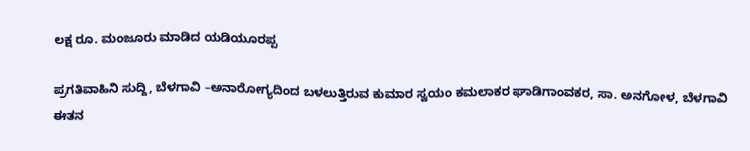ಲಕ್ಷ ರೂ. ಮಂಜೂರು ಮಾಡಿದ ಯಡಿಯೂರಪ್ಪ

ಪ್ರಗತಿವಾಹಿನಿ ಸುದ್ದಿ, ಬೆಳಗಾವಿ –ಅನಾರೋಗ್ಯದಿಂದ ಬಳಲುತ್ತಿರುವ ಕುಮಾರ ಸ್ವಯಂ ಕಮಲಾಕರ ಘಾಡಿಗಾಂವಕರ, ಸಾ. ಅನಗೋಳ, ಬೆಳಗಾವಿ ಈತನ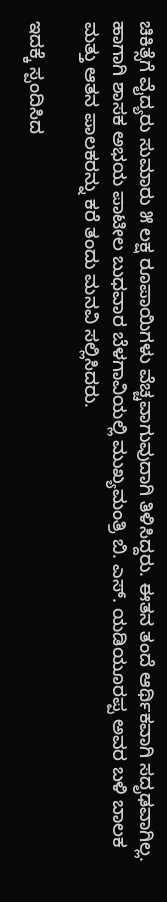ಚಿಕಿತ್ಸೆಗೆ ವೈದ್ಯರು ಸುಮಾರು ೫ ಲಕ್ಷ ರೂಪಾಯಿಗಳು ವೆಚ್ಚವಾಗುವುದಾಗಿ ತಿಳಿಸಿದ್ದರು. ಈತನ ತಂದೆ ಆರ್ಥಿಕವಾಗಿ ಸದೃಢವಾಗಿಲ್ಲ. ಹಾಗಾಗಿ ಶಾಸಕ ಅಭಯ ಪಾಟೀಲ ಬುಧವಾರ ಬೆಳಗಾವಿಯಲ್ಲಿ ಮುಖ್ಯಮಂತ್ರಿ ಬಿ. ಎಸ್. ಯಡಿಯೂರಪ್ಪ ಅವರ ಬಳಿ ಬಾಲಕ ಮತ್ತು ಆತನ ಪಾಲಕರನ್ನು ಕರೆ ತಂದು ಮನವಿ ಸಲ್ಲಿಸಿದರು.

ಇದಕ್ಕೆ ಸ್ಪಂದಿಸಿದ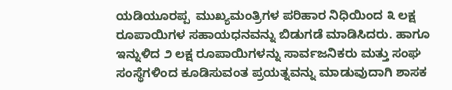ಯಡಿಯೂರಪ್ಪ  ಮುಖ್ಯಮಂತ್ರಿಗಳ ಪರಿಹಾರ ನಿಧಿಯಿಂದ ೩ ಲಕ್ಷ ರೂಪಾಯಿಗಳ ಸಹಾಯಧನವನ್ನು ಬಿಡುಗಡೆ ಮಾಡಿಸಿದರು. ಹಾಗೂ ಇನ್ನುಳಿದ ೨ ಲಕ್ಷ ರೂಪಾಯಿಗಳನ್ನು ಸಾರ್ವಜನಿಕರು ಮತ್ತು ಸಂಘ ಸಂಸ್ಥೆಗಳಿಂದ ಕೂಡಿಸುವಂತ ಪ್ರಯತ್ನವನ್ನು ಮಾಡುವುದಾಗಿ ಶಾಸಕ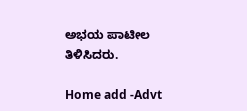ಅಭಯ ಪಾಟೀಲ ತಿಳಿಸಿದರು.

Home add -Advt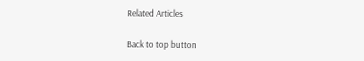Related Articles

Back to top button